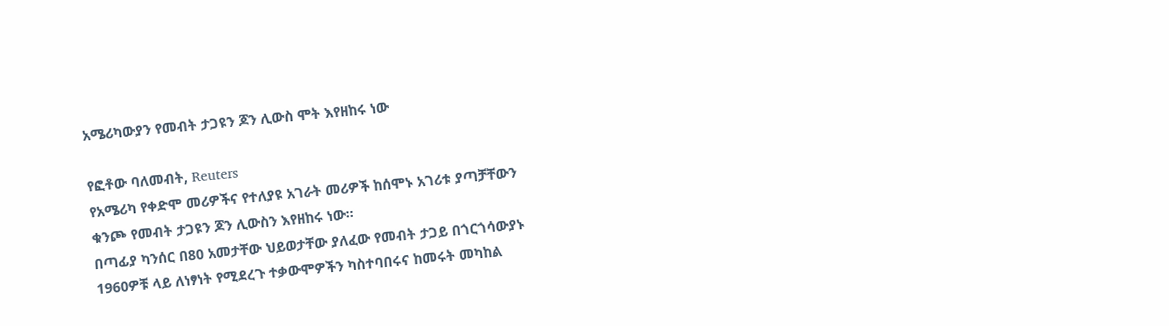አሜሪካውያን የመብት ታጋዩን ጆን ሊውስ ሞት እየዘከሩ ነው

የፎቶው ባለመብት, Reuters
የአሜሪካ የቀድሞ መሪዎችና የተለያዩ አገራት መሪዎች ከሰሞኑ አገሪቱ ያጣቻቸውን ቁንጮ የመብት ታጋዩን ጆን ሊውስን እየዘከሩ ነው።
በጣፊያ ካንሰር በ80 አመታቸው ህይወታቸው ያለፈው የመብት ታጋይ በጎርጎሳውያኑ 1960ዎቹ ላይ ለነፃነት የሚደረጉ ተቃውሞዎችን ካስተባበሩና ከመሩት መካከል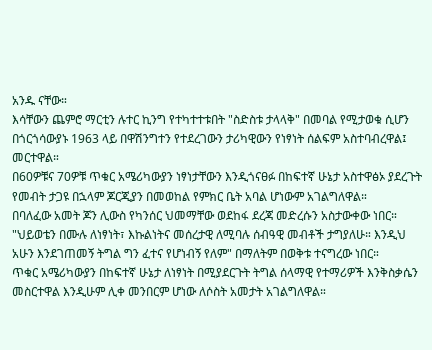አንዱ ናቸው።
እሳቸውን ጨምሮ ማርቲን ሉተር ኪንግ የተካተተቱበት "ስድስቱ ታላላቅ" በመባል የሚታወቁ ሲሆን በጎርጎሳውያኑ 1963 ላይ በዋሽንግተን የተደረገውን ታሪካዊውን የነፃነት ሰልፍም አስተባብረዋል፤ መርተዋል።
በ60ዎቹና 70ዎቹ ጥቁር አሜሪካውያን ነፃነታቸውን እንዲጎናፀፉ በከፍተኛ ሁኔታ አስተዋፅኦ ያደረጉት የመብት ታጋዩ በኋላም ጆርጂያን በመወከል የምክር ቤት አባል ሆነውም አገልግለዋል።
በባለፈው አመት ጆን ሊውስ የካንሰር ህመማቸው ወደከፋ ደረጃ መድረሱን አስታውቀው ነበር።
"ህይወቴን በሙሉ ለነፃነት፣ እኩልነትና መሰረታዊ ለሚባሉ ሰብዓዊ መብቶች ታግያለሁ። እንዲህ አሁን እንደገጠመኝ ትግል ግን ፈተና የሆነብኝ የለም" በማለትም በወቅቱ ተናግረው ነበር።
ጥቁር አሜሪካውያን በከፍተኛ ሁኔታ ለነፃነት በሚያደርጉት ትግል ሰላማዊ የተማሪዎች እንቅስቃሴን መስርተዋል እንዲሁም ሊቀ መንበርም ሆነው ለሶስት አመታት አገልግለዋል።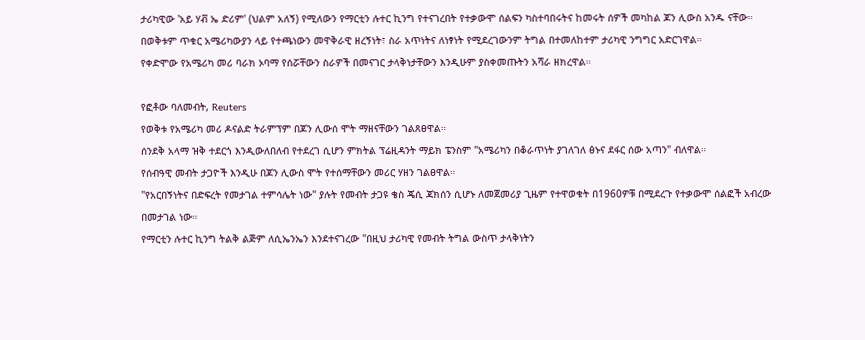ታሪካዊው 'አይ ሃቭ ኤ ድሪም' (ህልም አለኝ) የሚለውን የማርቲን ሉተር ኪንግ የተናገረበት የተቃውሞ ሰልፍን ካስተባበሩትና ከመሩት ሰዎች መካከል ጆን ሊውስ አንዱ ናቸው።
በወቅቱም ጥቁር አሜሪካውያን ላይ የተጫነውን መዋቅራዊ ዘረኝነት፣ ስራ አጥነትና ለነፃነት የሚደረገውንም ትግል በተመለከተም ታሪካዊ ንግግር አድርገዋል።
የቀድሞው የአሜሪካ መሪ ባራክ ኦባማ የሰሯቸውን ስራዎች በመናገር ታላቅነታቸውን እንዲሁም ያስቀመጡትን አሻራ ዘክረዋል።

የፎቶው ባለመብት, Reuters
የወቅቱ የአሜሪካ መሪ ዶናልድ ትራምፕም በጆን ሊውሰ ሞት ማዘናቸውን ገልጸፀዋል።
ሰንደቅ አላማ ዝቅ ተደርጎ እንዲውለበለብ የተደረገ ሲሆን ምክትል ፕሬዚዳንት ማይክ ፔንስም "አሜሪካን በቆራጥነት ያገለገለ ፅኑና ደፋር ሰው አጣን" ብለዋል።
የሰብዓዊ መብት ታጋዮች እንዲሁ በጆን ሊውስ ሞት የተሰማቸውን መሪር ሃዘን ገልፀዋል።
"የአርበኝነትና በድፍረት የመታገል ተምሳሌት ነው" ያሉት የመብት ታጋዩ ቄስ ጄሲ ጃክሰን ሲሆኑ ለመጀመሪያ ጊዜም የተዋወቁት በ1960ዎቹ በሚደረጉ የተቃውሞ ሰልፎች አብረው በመታገል ነው።
የማርቲን ሉተር ኪንግ ትልቅ ልጅም ለሲኤንኤን እንደተናገረው "በዚህ ታሪካዊ የመብት ትግል ውስጥ ታላቅነትን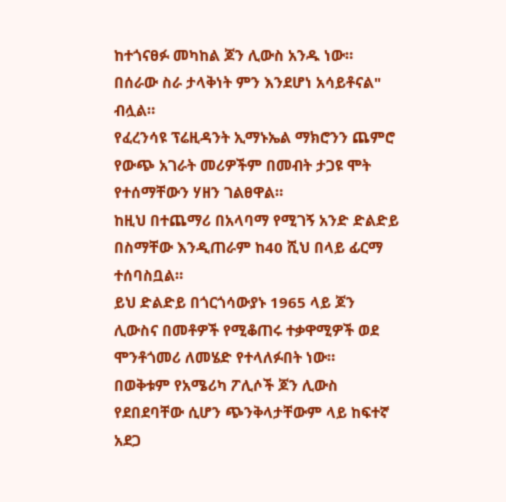ከተጎናፀፉ መካከል ጆን ሊውስ አንዱ ነው። በሰራው ስራ ታላቅነት ምን እንደሆነ አሳይቶናል" ብሏል።
የፈረንሳዩ ፕሬዚዳንት ኢማኑኤል ማክሮንን ጨምሮ የውጭ አገራት መሪዎችም በመብት ታጋዩ ሞት የተሰማቸውን ሃዘን ገልፀዋል።
ከዚህ በተጨማሪ በአላባማ የሚገኝ አንድ ድልድይ በስማቸው እንዲጠራም ከ40 ሺህ በላይ ፊርማ ተሰባስቧል።
ይህ ድልድይ በጎርጎሳውያኑ 1965 ላይ ጆን ሊውስና በመቶዎች የሚቆጠሩ ተቃዋሚዎች ወደ ሞንቶጎመሪ ለመሄድ የተላለፉበት ነው።
በወቅቱም የአሜሪካ ፖሊሶች ጆን ሊውስ የደበደባቸው ሲሆን ጭንቅላታቸውም ላይ ከፍተኛ አደጋ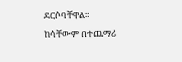ደርሶባቸዋል። ከሳቸውም በተጨማሪ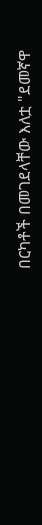በርካቶች በመገደላቸው እለቷ "ደመኛዋ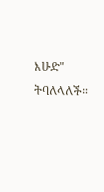እሁድ" ትባለላለች።